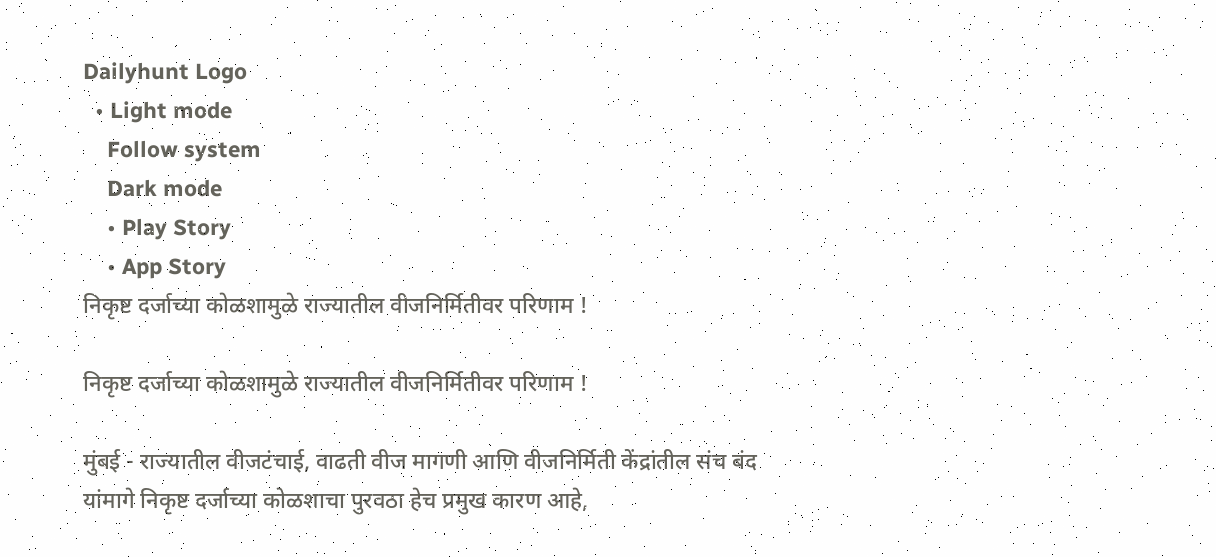Dailyhunt Logo
  • Light mode
    Follow system
    Dark mode
    • Play Story
    • App Story
निकृष्ट दर्जाच्या कोळशामुळे राज्यातील वीजनिर्मितीवर परिणाम !

निकृष्ट दर्जाच्या कोळशामुळे राज्यातील वीजनिर्मितीवर परिणाम !

मुंबई - राज्यातील वीजटंचाई, वाढती वीज मागणी आणि वीजनिर्मिती केंद्रांतील संच बंद यांमागे निकृष्ट दर्जाच्या कोळशाचा पुरवठा हेच प्रमुख कारण आहे,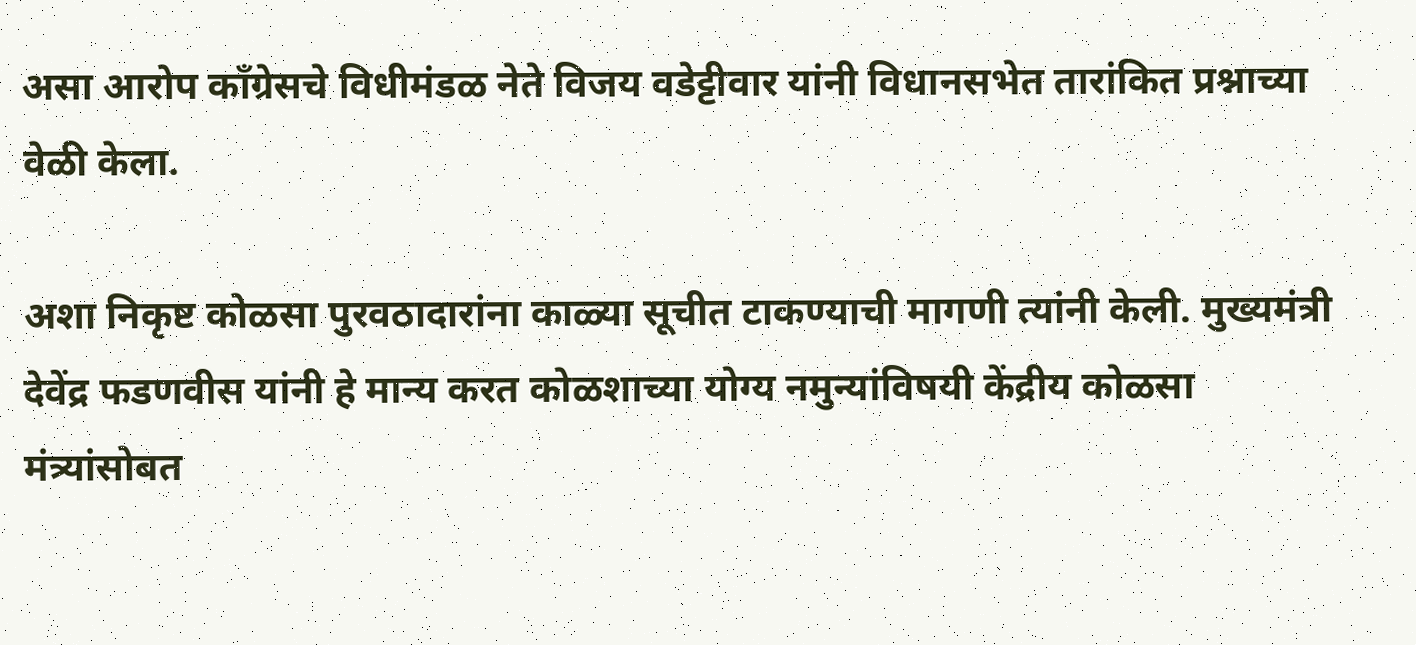असा आरोप काँग्रेसचे विधीमंडळ नेते विजय वडेट्टीवार यांनी विधानसभेत तारांकित प्रश्नाच्या वेळी केला.

अशा निकृष्ट कोळसा पुरवठादारांना काळ्या सूचीत टाकण्याची मागणी त्यांनी केली. मुख्यमंत्री देवेंद्र फडणवीस यांनी हे मान्य करत कोळशाच्या योग्य नमुन्यांविषयी केंद्रीय कोळसा मंत्र्यांसोबत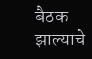बैठक झाल्याचे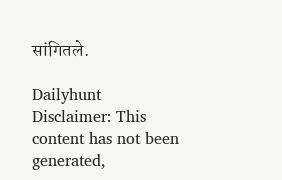सांगितले.

Dailyhunt
Disclaimer: This content has not been generated,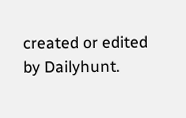created or edited by Dailyhunt.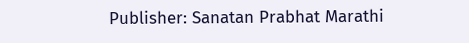Publisher: Sanatan Prabhat Marathi